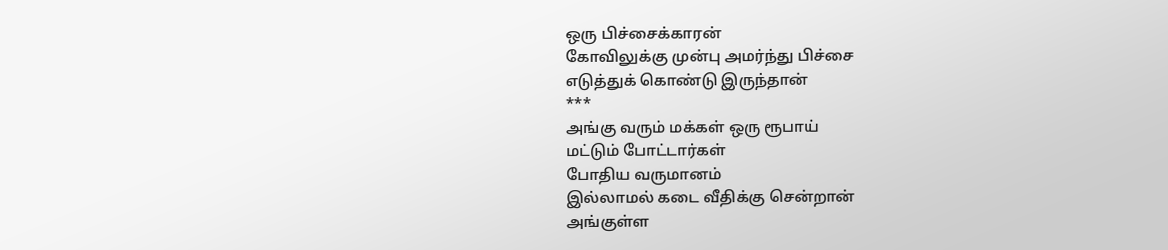ஒரு பிச்சைக்காரன்
கோவிலுக்கு முன்பு அமர்ந்து பிச்சை
எடுத்துக் கொண்டு இருந்தான்
***
அங்கு வரும் மக்கள் ஒரு ரூபாய்
மட்டும் போட்டார்கள்
போதிய வருமானம்
இல்லாமல் கடை வீதிக்கு சென்றான்
அங்குள்ள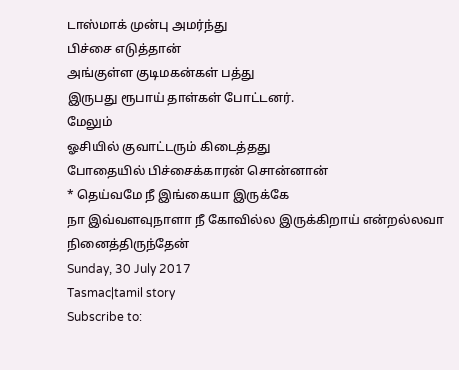டாஸ்மாக் முன்பு அமர்ந்து
பிச்சை எடுத்தான்
அங்குள்ள குடிமகன்கள் பத்து
இருபது ரூபாய் தாள்கள் போட்டனர்.
மேலும்
ஓசியில் குவாட்டரும் கிடைத்தது
போதையில் பிச்சைக்காரன் சொன்னான்
* தெய்வமே நீ இங்கையா இருக்கே
நா இவ்வளவுநாளா நீ கோவில்ல இருக்கிறாய் என்றல்லவா நினைத்திருந்தேன்
Sunday, 30 July 2017
Tasmac|tamil story
Subscribe to: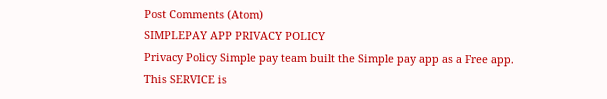Post Comments (Atom)
SIMPLEPAY APP PRIVACY POLICY
Privacy Policy Simple pay team built the Simple pay app as a Free app. This SERVICE is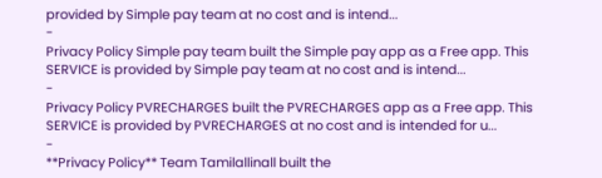provided by Simple pay team at no cost and is intend...
-
Privacy Policy Simple pay team built the Simple pay app as a Free app. This SERVICE is provided by Simple pay team at no cost and is intend...
-
Privacy Policy PVRECHARGES built the PVRECHARGES app as a Free app. This SERVICE is provided by PVRECHARGES at no cost and is intended for u...
-
**Privacy Policy** Team Tamilallinall built the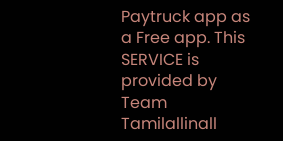Paytruck app as a Free app. This SERVICE is provided by Team Tamilallinall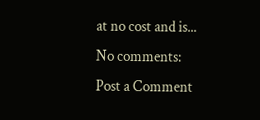at no cost and is...
No comments:
Post a Comment